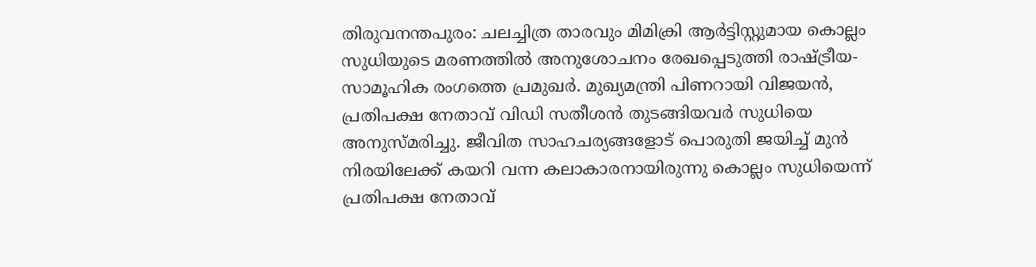തിരുവനന്തപുരം: ചലച്ചിത്ര താരവും മിമിക്രി ആർട്ടിസ്റ്റുമായ കൊല്ലം സുധിയുടെ മരണത്തിൽ അനുശോചനം രേഖപ്പെടുത്തി രാഷ്ട്രീയ- സാമൂഹിക രംഗത്തെ പ്രമുഖർ. മുഖ്യമന്ത്രി പിണറായി വിജയൻ, പ്രതിപക്ഷ നേതാവ് വിഡി സതീശൻ തുടങ്ങിയവർ സുധിയെ അനുസ്മരിച്ചു. ജീവിത സാഹചര്യങ്ങളോട് പൊരുതി ജയിച്ച് മുൻ നിരയിലേക്ക് കയറി വന്ന കലാകാരനായിരുന്നു കൊല്ലം സുധിയെന്ന് പ്രതിപക്ഷ നേതാവ്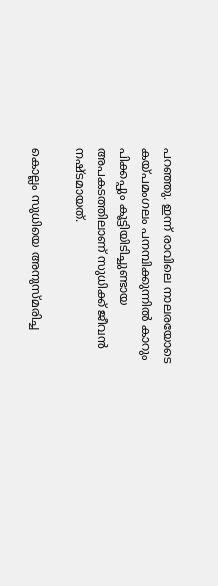പറഞ്ഞു. ഇന്ന് രാവിലെ നാലരയോടെ കയ്പമംഗലം പനമ്പിക്കുന്നിൽ കാറും പിക്കപ്പും കൂട്ടിയിടിച്ചുണ്ടായ അപകടത്തിലാണ് സുധിക്ക് ജീവൻ നഷ്ടമായത്.

കൊല്ലം സുധിയെ അനുസ്മരിച്ച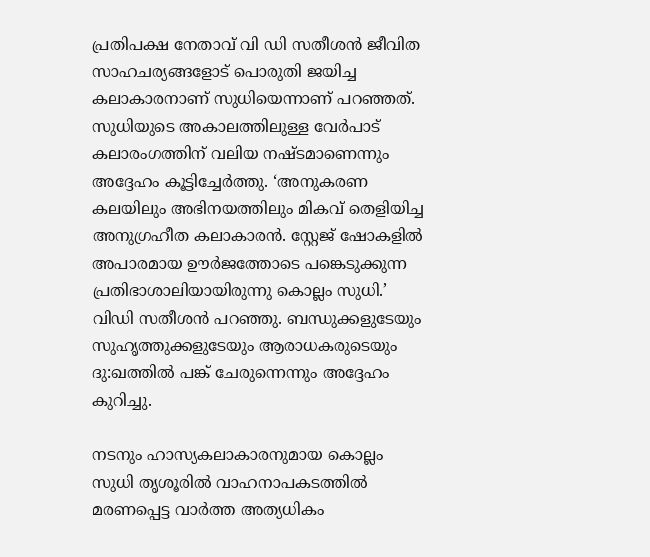പ്രതിപക്ഷ നേതാവ് വി ഡി സതീശൻ ജീവിത സാഹചര്യങ്ങളോട് പൊരുതി ജയിച്ച കലാകാരനാണ് സുധിയെന്നാണ് പറഞ്ഞത്. സുധിയുടെ അകാലത്തിലുള്ള വേർപാട് കലാരംഗത്തിന് വലിയ നഷ്ടമാണെന്നും അദ്ദേഹം കൂട്ടിച്ചേർത്തു. ‘അനുകരണ കലയിലും അഭിനയത്തിലും മികവ് തെളിയിച്ച അനുഗ്രഹീത കലാകാരൻ. സ്റ്റേജ് ഷോകളിൽ അപാരമായ ഊർജത്തോടെ പങ്കെടുക്കുന്ന പ്രതിഭാശാലിയായിരുന്നു കൊല്ലം സുധി.’ വിഡി സതീശൻ പറഞ്ഞു. ബന്ധുക്കളുടേയും സുഹൃത്തുക്കളുടേയും ആരാധകരുടെയും ദു:ഖത്തിൽ പങ്ക് ചേരുന്നെന്നും അദ്ദേഹം കുറിച്ചു.

നടനും ഹാസ്യകലാകാരനുമായ കൊല്ലം സുധി തൃശൂരിൽ വാഹനാപകടത്തിൽ മരണപ്പെട്ട വാർത്ത അത്യധികം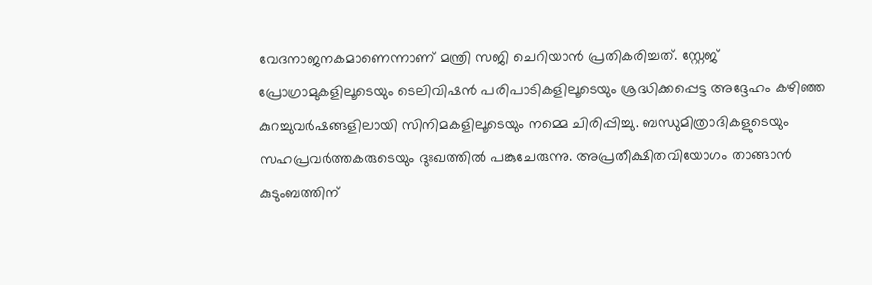വേദനാജനകമാണെന്നാണ് മന്ത്രി സജി ചെറിയാൻ പ്രതികരിച്ചത്. സ്റ്റേജ് പ്രോഗ്രാമുകളിലൂടെയും ടെലിവിഷൻ പരിപാടികളിലൂടെയും ശ്രദ്ധിക്കപ്പെട്ട അദ്ദേഹം കഴിഞ്ഞ കുറച്ചുവർഷങ്ങളിലായി സിനിമകളിലൂടെയും നമ്മെ ചിരിപ്പിച്ചു. ബന്ധുമിത്രാദികളുടെയും സഹപ്രവർത്തകരുടെയും ദുഃഖത്തിൽ പങ്കുചേരുന്നു. അപ്രതീക്ഷിതവിയോഗം താങ്ങാൻ കുടുംബത്തിന്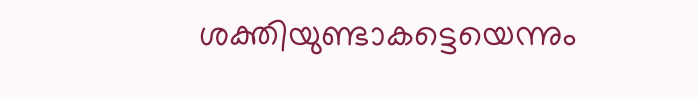ശക്തിയുണ്ടാകട്ടെയെന്നും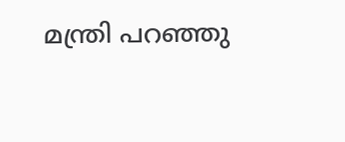മന്ത്രി പറഞ്ഞു